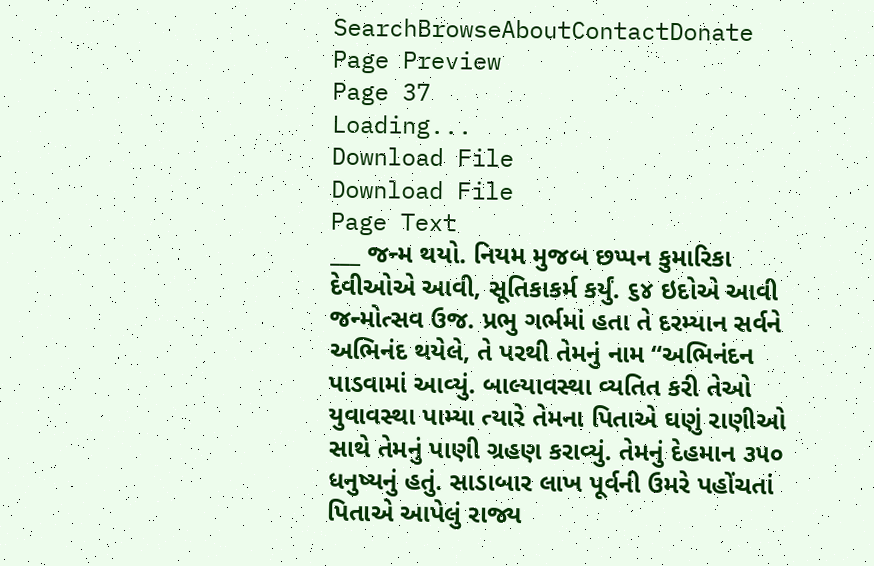SearchBrowseAboutContactDonate
Page Preview
Page 37
Loading...
Download File
Download File
Page Text
___ જન્મ થયો. નિયમ મુજબ છપ્પન કુમારિકા દેવીઓએ આવી, સૂતિકાકર્મ કર્યું. ૬૪ ઇદોએ આવી જન્મોત્સવ ઉજ. પ્રભુ ગર્ભમાં હતા તે દરમ્યાન સર્વને અભિનંદ થયેલે, તે પરથી તેમનું નામ “અભિનંદન પાડવામાં આવ્યું. બાલ્યાવસ્થા વ્યતિત કરી તેઓ યુવાવસ્થા પામ્યા ત્યારે તેમના પિતાએ ઘણું રાણીઓ સાથે તેમનું પાણી ગ્રહણ કરાવ્યું. તેમનું દેહમાન ૩૫૦ ધનુષ્યનું હતું. સાડાબાર લાખ પૂર્વની ઉમરે પહોંચતાં પિતાએ આપેલું રાજ્ય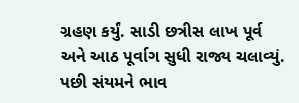ગ્રહણ કર્યું. સાડી છત્રીસ લાખ પૂર્વ અને આઠ પૂર્વાગ સુધી રાજ્ય ચલાવ્યું. પછી સંયમને ભાવ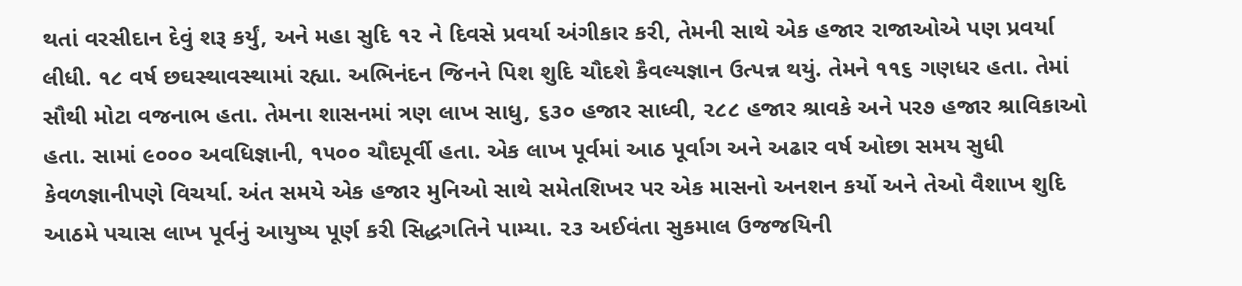થતાં વરસીદાન દેવું શરૂ કર્યું, અને મહા સુદિ ૧૨ ને દિવસે પ્રવર્યા અંગીકાર કરી, તેમની સાથે એક હજાર રાજાઓએ પણ પ્રવર્યા લીધી. ૧૮ વર્ષ છઘસ્થાવસ્થામાં રહ્યા. અભિનંદન જિનને પિશ શુદિ ચૌદશે કૈવલ્યજ્ઞાન ઉત્પન્ન થયું. તેમને ૧૧૬ ગણધર હતા. તેમાં સૌથી મોટા વજનાભ હતા. તેમના શાસનમાં ત્રણ લાખ સાધુ, ૬૩૦ હજાર સાધ્વી, ૨૮૮ હજાર શ્રાવકે અને પર૭ હજાર શ્રાવિકાઓ હતા. સામાં ૯૦૦૦ અવધિજ્ઞાની, ૧૫૦૦ ચૌદપૂર્વી હતા. એક લાખ પૂર્વમાં આઠ પૂર્વાગ અને અઢાર વર્ષ ઓછા સમય સુધી કેવળજ્ઞાનીપણે વિચર્યા. અંત સમયે એક હજાર મુનિઓ સાથે સમેતશિખર પર એક માસનો અનશન કર્યો અને તેઓ વૈશાખ શુદિ આઠમે પચાસ લાખ પૂર્વનું આયુષ્ય પૂર્ણ કરી સિદ્ધગતિને પામ્યા. ૨૩ અઈવંતા સુકમાલ ઉજજયિની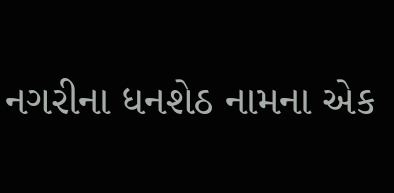નગરીના ધનશેઠ નામના એક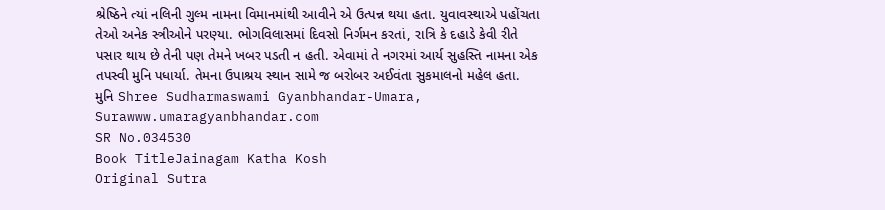શ્રેષ્ઠિને ત્યાં નલિની ગુલ્મ નામના વિમાનમાંથી આવીને એ ઉત્પન્ન થયા હતા. યુવાવસ્થાએ પહોંચતા તેઓ અનેક સ્ત્રીઓને પરણ્યા. ભોગવિલાસમાં દિવસો નિર્ગમન કરતાં, રાત્રિ કે દહાડે કેવી રીતે પસાર થાય છે તેની પણ તેમને ખબર પડતી ન હતી. એવામાં તે નગરમાં આર્ય સુહસ્તિ નામના એક તપસ્વી મુનિ પધાર્યા. તેમના ઉપાશ્રય સ્થાન સામે જ બરોબર અઈવંતા સુકમાલનો મહેલ હતા. મુનિ Shree Sudharmaswami Gyanbhandar-Umara, Surawww.umaragyanbhandar.com
SR No.034530
Book TitleJainagam Katha Kosh
Original Sutra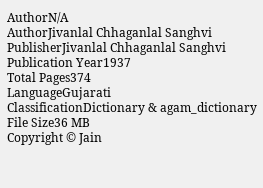AuthorN/A
AuthorJivanlal Chhaganlal Sanghvi
PublisherJivanlal Chhaganlal Sanghvi
Publication Year1937
Total Pages374
LanguageGujarati
ClassificationDictionary & agam_dictionary
File Size36 MB
Copyright © Jain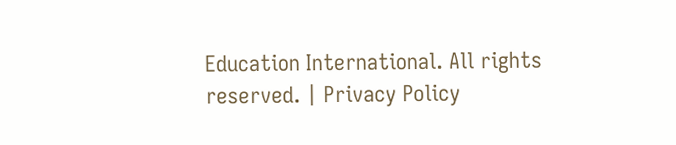Education International. All rights reserved. | Privacy Policy